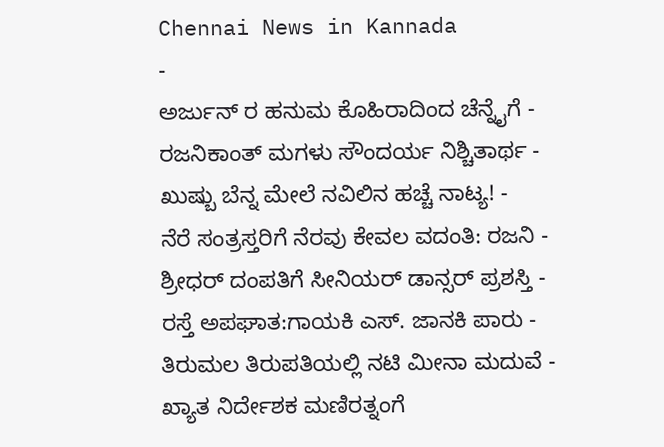Chennai News in Kannada
-
ಅರ್ಜುನ್ ರ ಹನುಮ ಕೊಹಿರಾದಿಂದ ಚೆನ್ನೈಗೆ -
ರಜನಿಕಾಂತ್ ಮಗಳು ಸೌಂದರ್ಯ ನಿಶ್ಚಿತಾರ್ಥ -
ಖುಷ್ಬು ಬೆನ್ನ ಮೇಲೆ ನವಿಲಿನ ಹಚ್ಚೆ ನಾಟ್ಯ! -
ನೆರೆ ಸಂತ್ರಸ್ತರಿಗೆ ನೆರವು ಕೇವಲ ವದಂತಿ: ರಜನಿ -
ಶ್ರೀಧರ್ ದಂಪತಿಗೆ ಸೀನಿಯರ್ ಡಾನ್ಸರ್ ಪ್ರಶಸ್ತಿ -
ರಸ್ತೆ ಅಪಘಾತ:ಗಾಯಕಿ ಎಸ್. ಜಾನಕಿ ಪಾರು -
ತಿರುಮಲ ತಿರುಪತಿಯಲ್ಲಿ ನಟಿ ಮೀನಾ ಮದುವೆ -
ಖ್ಯಾತ ನಿರ್ದೇಶಕ ಮಣಿರತ್ನಂಗೆ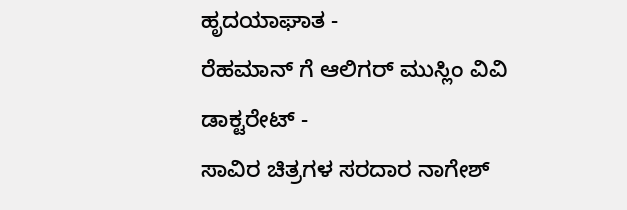ಹೃದಯಾಘಾತ -
ರೆಹಮಾನ್ ಗೆ ಆಲಿಗರ್ ಮುಸ್ಲಿಂ ವಿವಿ ಡಾಕ್ಟರೇಟ್ -
ಸಾವಿರ ಚಿತ್ರಗಳ ಸರದಾರ ನಾಗೇಶ್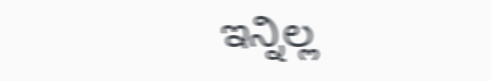ಇನ್ನಿಲ್ಲ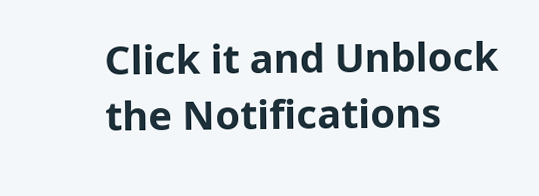Click it and Unblock the Notifications